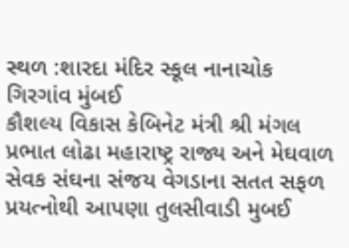સ્થળ :શારદા મંદિર સ્કૂલ નાનાચોક ગિરગાંવ મુંબઈ
કૌશલ્ય વિકાસ કેબિનેટ મંત્રી શ્રી મંગલ પ્રભાત લોઢા મહારાષ્ટ્ર રાજ્ય અને મેઘવાળ સેવક સંઘના સંજય વેગડાના સતત સફળ પ્રયત્નોથી આપણા તુલસીવાડી મુબઈ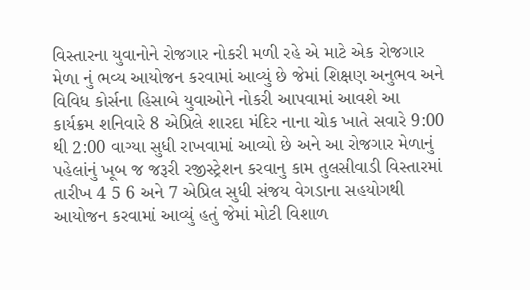વિસ્તારના યુવાનોને રોજગાર નોકરી મળી રહે એ માટે એક રોજગાર મેળા નું ભવ્ય આયોજન કરવામાં આવ્યું છે જેમાં શિક્ષણ અનુભવ અને વિવિધ કોર્સના હિસાબે યુવાઓને નોકરી આપવામાં આવશે આ કાર્યક્રમ શનિવારે 8 એપ્રિલે શારદા મંદિર નાના ચોક ખાતે સવારે 9:00 થી 2:00 વાગ્યા સુધી રાખવામાં આવ્યો છે અને આ રોજગાર મેળાનું પહેલાંનું ખૂબ જ જરૂરી રજીસ્ટ્રેશન કરવાનુ કામ તુલસીવાડી વિસ્તારમાં તારીખ 4 5 6 અને 7 એપ્રિલ સુધી સંજય વેગડાના સહયોગથી આયોજન કરવામાં આવ્યું હતું જેમાં મોટી વિશાળ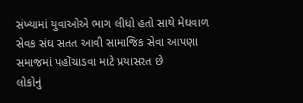સંખ્યામાં યુવાઓએ ભાગ લીધો હતો સાથે મેઘવાળ સેવક સંઘ સતત આવી સામાજિક સેવા આપણા સમાજમાં પહોંચાડવા માટે પ્રયાસરત છે
લોકોનું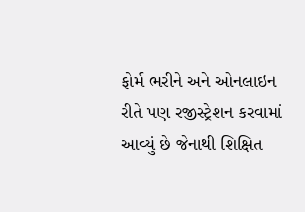ફોર્મ ભરીને અને ઓનલાઇન રીતે પણ રજીસ્ટ્રેશન કરવામાં આવ્યું છે જેનાથી શિક્ષિત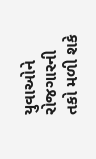યુવાઓને રોજગારની તકો મળી શકે